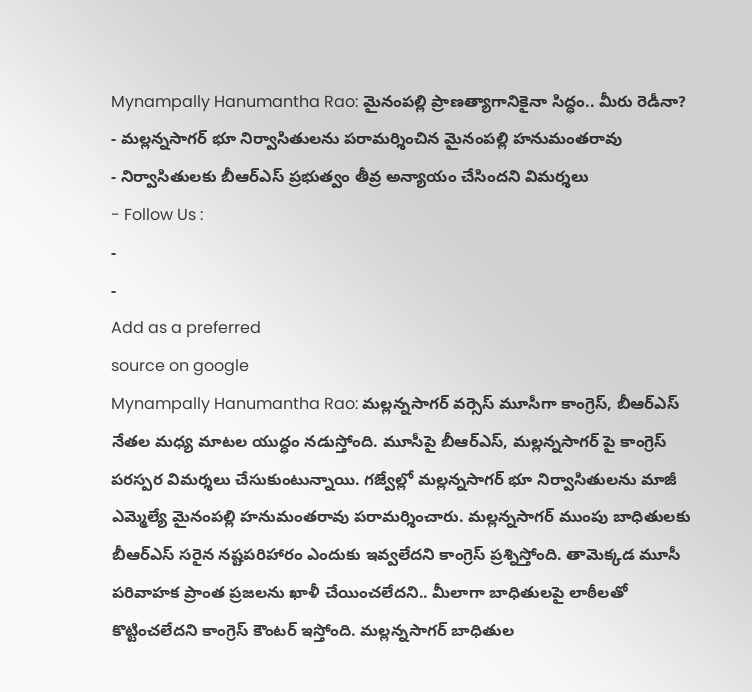Mynampally Hanumantha Rao: మైనంపల్లి ప్రాణత్యాగానికైనా సిద్ధం.. మీరు రెడీనా?
- మల్లన్నసాగర్ భూ నిర్వాసితులను పరామర్శించిన మైనంపల్లి హనుమంతరావు
- నిర్వాసితులకు బీఆర్ఎస్ ప్రభుత్వం తీవ్ర అన్యాయం చేసిందని విమర్శలు
- Follow Us :
-
-
Add as a preferred
source on google
Mynampally Hanumantha Rao: మల్లన్నసాగర్ వర్సెస్ మూసీగా కాంగ్రెస్, బీఆర్ఎస్ నేతల మధ్య మాటల యుద్ధం నడుస్తోంది. మూసీపై బీఆర్ఎస్, మల్లన్నసాగర్ పై కాంగ్రెస్ పరస్పర విమర్శలు చేసుకుంటున్నాయి. గజ్వేల్లో మల్లన్నసాగర్ భూ నిర్వాసితులను మాజీ ఎమ్మెల్యే మైనంపల్లి హనుమంతరావు పరామర్శించారు. మల్లన్నసాగర్ ముంపు బాధితులకు బీఆర్ఎస్ సరైన నష్టపరిహారం ఎందుకు ఇవ్వలేదని కాంగ్రెస్ ప్రశ్నిస్తోంది. తామెక్కడ మూసీ పరివాహక ప్రాంత ప్రజలను ఖాళీ చేయించలేదని.. మీలాగా బాధితులపై లాఠీలతో కొట్టించలేదని కాంగ్రెస్ కౌంటర్ ఇస్తోంది. మల్లన్నసాగర్ బాధితుల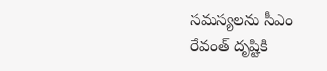సమస్యలను సీఎం రేవంత్ దృష్టికి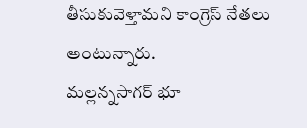తీసుకువెళ్తామని కాంగ్రెస్ నేతలు అంటున్నారు.
మల్లన్నసాగర్ భూ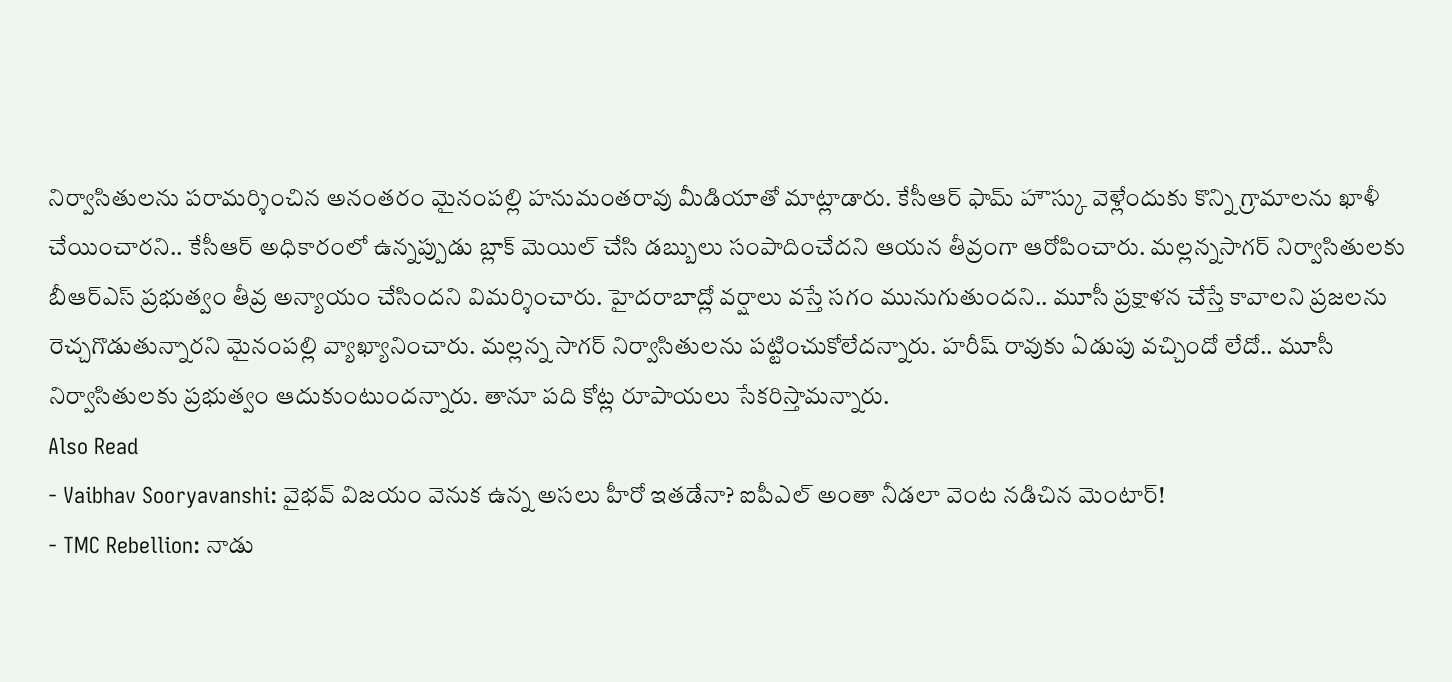నిర్వాసితులను పరామర్శించిన అనంతరం మైనంపల్లి హనుమంతరావు మీడియాతో మాట్లాడారు. కేసీఆర్ ఫామ్ హౌస్కు వెళ్లేందుకు కొన్ని గ్రామాలను ఖాళీ చేయించారని.. కేసీఆర్ అధికారంలో ఉన్నప్పుడు బ్లాక్ మెయిల్ చేసి డబ్బులు సంపాదించేదని ఆయన తీవ్రంగా ఆరోపించారు. మల్లన్నసాగర్ నిర్వాసితులకు బీఆర్ఎస్ ప్రభుత్వం తీవ్ర అన్యాయం చేసిందని విమర్శించారు. హైదరాబాద్లో వర్షాలు వస్తే సగం మునుగుతుందని.. మూసీ ప్రక్షాళన చేస్తే కావాలని ప్రజలను రెచ్చగొడుతున్నారని మైనంపల్లి వ్యాఖ్యానించారు. మల్లన్న సాగర్ నిర్వాసితులను పట్టించుకోలేదన్నారు. హరీష్ రావుకు ఏడుపు వచ్చిందో లేదో.. మూసీ నిర్వాసితులకు ప్రభుత్వం ఆదుకుంటుందన్నారు. తానూ పది కోట్ల రూపాయలు సేకరిస్తామన్నారు.
Also Read
- Vaibhav Sooryavanshi: వైభవ్ విజయం వెనుక ఉన్న అసలు హీరో ఇతడేనా? ఐపీఎల్ అంతా నీడలా వెంట నడిచిన మెంటార్!
- TMC Rebellion: నాడు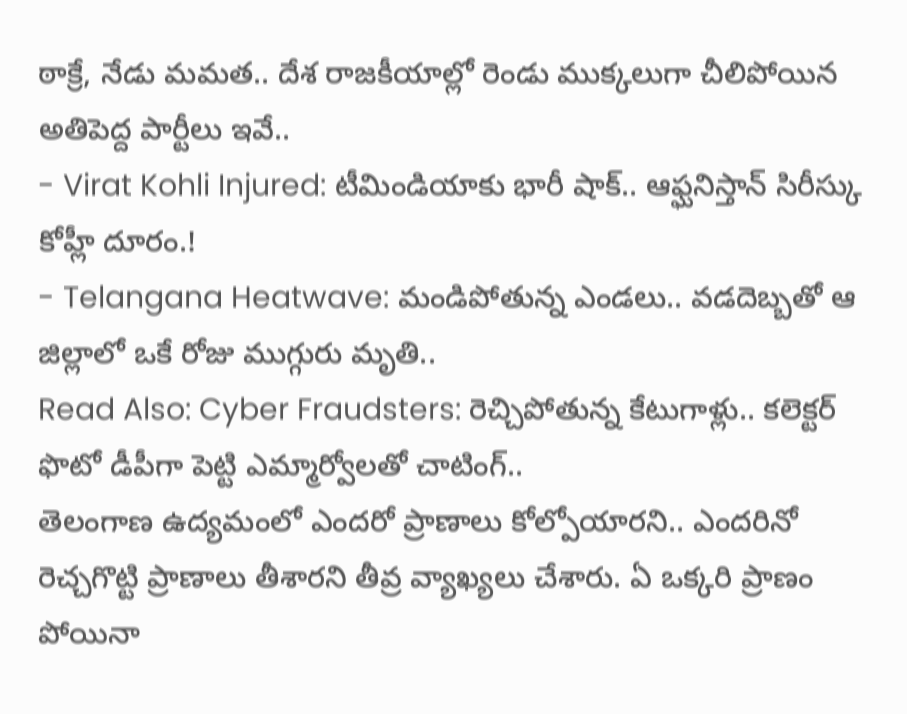ఠాక్రే, నేడు మమత.. దేశ రాజకీయాల్లో రెండు ముక్కలుగా చీలిపోయిన అతిపెద్ద పార్టీలు ఇవే..
- Virat Kohli Injured: టీమిండియాకు భారీ షాక్.. ఆఫ్ఘనిస్తాన్ సిరీస్కు కోహ్లీ దూరం.!
- Telangana Heatwave: మండిపోతున్న ఎండలు.. వడదెబ్బతో ఆ జిల్లాలో ఒకే రోజు ముగ్గురు మృతి..
Read Also: Cyber Fraudsters: రెచ్చిపోతున్న కేటుగాళ్లు.. కలెక్టర్ ఫొటో డీపీగా పెట్టి ఎమ్మార్వోలతో చాటింగ్..
తెలంగాణ ఉద్యమంలో ఎందరో ప్రాణాలు కోల్పోయారని.. ఎందరినో రెచ్చగొట్టి ప్రాణాలు తీశారని తీవ్ర వ్యాఖ్యలు చేశారు. ఏ ఒక్కరి ప్రాణం పోయినా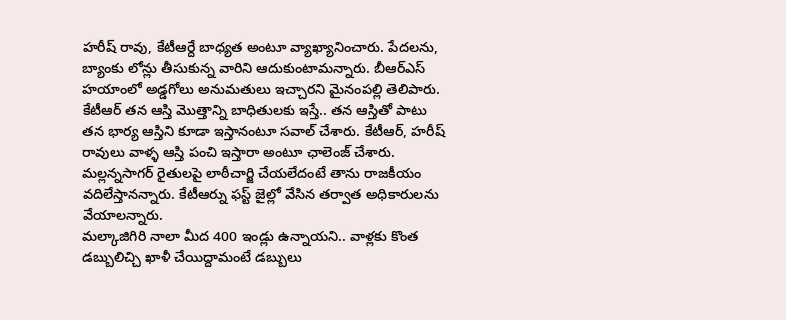హరీష్ రావు, కేటీఆర్దే బాధ్యత అంటూ వ్యాఖ్యానించారు. పేదలను, బ్యాంకు లోన్లు తీసుకున్న వారిని ఆదుకుంటామన్నారు. బీఆర్ఎస్ హయాంలో అడ్డగోలు అనుమతులు ఇచ్చారని మైనంపల్లి తెలిపారు. కేటీఆర్ తన ఆస్తి మొత్తాన్ని బాధితులకు ఇస్తే.. తన ఆస్తితో పాటు తన భార్య ఆస్తిని కూడా ఇస్తానంటూ సవాల్ చేశారు. కేటీఆర్, హరీష్ రావులు వాళ్ళ ఆస్తి పంచి ఇస్తారా అంటూ ఛాలెంజ్ చేశారు. మల్లన్నసాగర్ రైతులపై లాఠీచార్జి చేయలేదంటే తాను రాజకీయం వదిలేస్తానన్నారు. కేటీఆర్ను ఫస్ట్ జైల్లో వేసిన తర్వాత అధికారులను వేయాలన్నారు.
మల్కాజిగిరి నాలా మీద 400 ఇండ్లు ఉన్నాయని.. వాళ్లకు కొంత డబ్బులిచ్చి ఖాళీ చేయిద్దామంటే డబ్బులు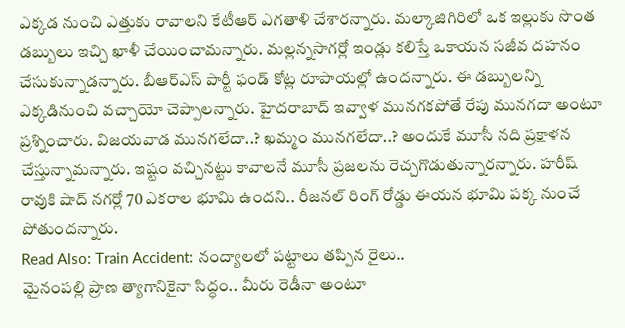ఎక్కడ నుంచి ఎత్తుకు రావాలని కేటీఆర్ ఎగతాళి చేశారన్నారు. మల్కాజిగిరిలో ఒక ఇల్లుకు సొంత డబ్బులు ఇచ్చి ఖాళీ చేయించామన్నారు. మల్లన్నసాగర్లో ఇండ్లు కలిస్తే ఒకాయన సజీవ దహనం చేసుకున్నాడన్నారు. బీఆర్ఎస్ పార్టీ ఫండ్ కోట్ల రూపాయల్లో ఉందన్నారు. ఈ డబ్బులన్ని ఎక్కడినుంచి వచ్చాయో చెప్పాలన్నారు. హైదరాబాద్ ఇవ్వాళ మునగకపోతే రేపు మునగదా అంటూ ప్రశ్నించారు. విజయవాడ మునగలేదా..? ఖమ్మం మునగలేదా..? అందుకే మూసీ నది ప్రక్షాళన చేస్తున్నామన్నారు. ఇష్టం వచ్చినట్టు కావాలనే మూసీ ప్రజలను రెచ్చగొడుతున్నారన్నారు. హరీష్ రావుకి షాద్ నగర్లో 70 ఎకరాల భూమి ఉందని.. రీజనల్ రింగ్ రోడ్డు ఈయన భూమి పక్క నుంచే పోతుందన్నారు.
Read Also: Train Accident: నంద్యాలలో పట్టాలు తప్పిన రైలు..
మైనంపల్లి ప్రాణ త్యాగానికైనా సిద్ధం.. మీరు రెడీనా అంటూ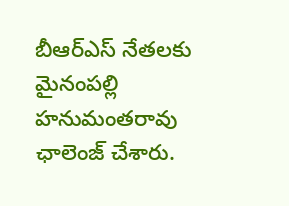బీఆర్ఎస్ నేతలకు మైనంపల్లి హనుమంతరావు ఛాలెంజ్ చేశారు.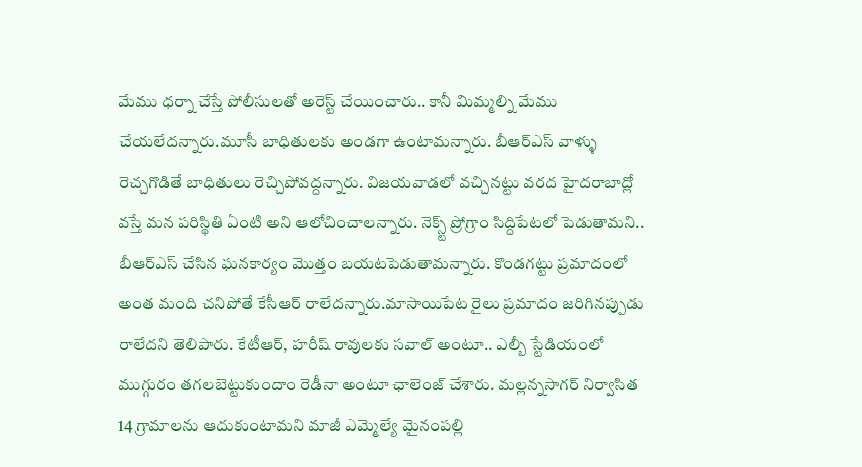మేము ధర్నా చేస్తే పోలీసులతో అరెస్ట్ చేయించారు.. కానీ మిమ్మల్ని మేము చేయలేదన్నారు.మూసీ బాధితులకు అండగా ఉంటామన్నారు. బీఆర్ఎస్ వాళ్ళు రెచ్చగొడితే బాధితులు రెచ్చిపోవద్దన్నారు. విజయవాడలో వచ్చినట్టు వరద హైదరాబాద్లో వస్తే మన పరిస్థితి ఏంటి అని ఆలోచించాలన్నారు. నెక్స్ట్ ప్రోగ్రాం సిద్దిపేటలో పెడుతామని.. బీఆర్ఎస్ చేసిన ఘనకార్యం మొత్తం బయటపెడుతామన్నారు. కొండగట్టు ప్రమాదంలో అంత మంది చనిపోతే కేసీఆర్ రాలేదన్నారు.మాసాయిపేట రైలు ప్రమాదం జరిగినప్పుడు రాలేదని తెలిపారు. కేటీఆర్, హరీష్ రావులకు సవాల్ అంటూ.. ఎల్బీ స్టేడియంలో ముగ్గురం తగలబెట్టుకుందాం రెడీనా అంటూ ఛాలెంజ్ చేశారు. మల్లన్నసాగర్ నిర్వాసిత 14 గ్రామాలను ఆదుకుంటామని మాజీ ఎమ్మెల్యే మైనంపల్లి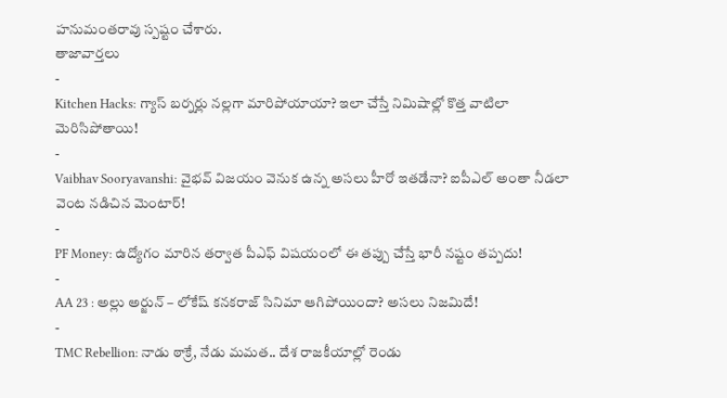హనుమంతరావు స్పష్టం చేశారు.
తాజావార్తలు
-
Kitchen Hacks: గ్యాస్ బర్నర్లు నల్లగా మారిపోయాయా? ఇలా చేస్తే నిమిషాల్లో కొత్త వాటిలా మెరిసిపోతాయి!
-
Vaibhav Sooryavanshi: వైభవ్ విజయం వెనుక ఉన్న అసలు హీరో ఇతడేనా? ఐపీఎల్ అంతా నీడలా వెంట నడిచిన మెంటార్!
-
PF Money: ఉద్యోగం మారిన తర్వాత పీఎఫ్ విషయంలో ఈ తప్పు చేస్తే భారీ నష్టం తప్పదు!
-
AA 23 : అల్లు అర్జున్ – లోకేష్ కనకరాజ్ సినిమా ఆగిపోయిందా? అసలు నిజమిదే!
-
TMC Rebellion: నాడు ఠాక్రే, నేడు మమత.. దేశ రాజకీయాల్లో రెండు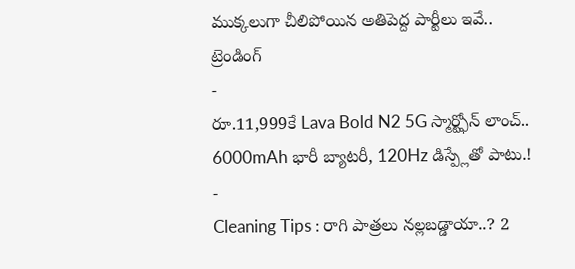ముక్కలుగా చీలిపోయిన అతిపెద్ద పార్టీలు ఇవే..
ట్రెండింగ్
-
రూ.11,999కే Lava Bold N2 5G స్మార్ట్ఫోన్ లాంచ్.. 6000mAh భారీ బ్యాటరీ, 120Hz డిస్ప్లేతో పాటు.!
-
Cleaning Tips : రాగి పాత్రలు నల్లబడ్డాయా..? 2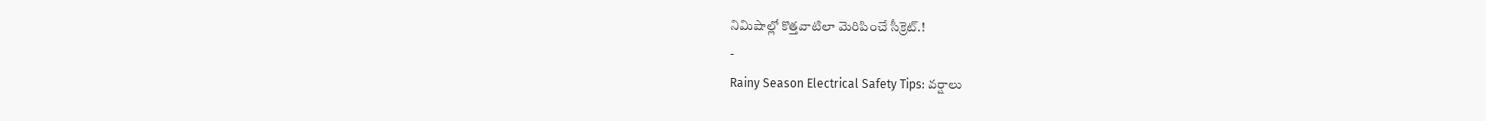నిమిషాల్లో కొత్తవాటిలా మెరిపించే సీక్రెట్.!
-
Rainy Season Electrical Safety Tips: వర్షాలు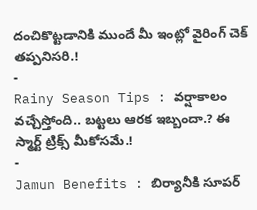దంచికొట్టడానికి ముందే మీ ఇంట్లో వైరింగ్ చెక్ తప్పనిసరి.!
-
Rainy Season Tips : వర్షాకాలం వచ్చేస్తోంది.. బట్టలు ఆరక ఇబ్బందా.? ఈ స్మార్ట్ ట్రిక్స్ మీకోసమే.!
-
Jamun Benefits : బిర్యానీకి సూపర్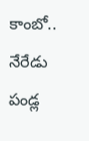కాంబో.. నేరేడు పండ్ల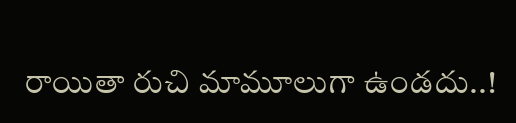రాయితా రుచి మామూలుగా ఉండదు..!